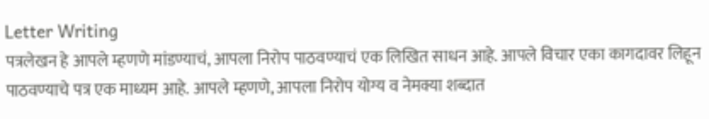Letter Writing
पत्रलेखन हे आपले म्हणणे मांडण्याचं, आपला निरोप पाठवण्याचं एक लिखित साधन आहे. आपले विचार एका कागदावर लिहून पाठवण्याचे पत्र एक माध्यम आहे. आपले म्हणणे, आपला निरोप योग्य व नेमक्या शब्दात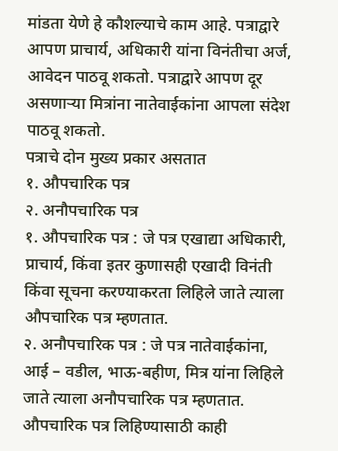मांडता येणे हे कौशल्याचे काम आहे. पत्राद्वारे आपण प्राचार्य, अधिकारी यांना विनंतीचा अर्ज, आवेदन पाठवू शकतो. पत्राद्वारे आपण दूर असणाऱ्या मित्रांना नातेवाईकांना आपला संदेश पाठवू शकतो.
पत्राचे दोन मुख्य प्रकार असतात
१. औपचारिक पत्र
२. अनौपचारिक पत्र
१. औपचारिक पत्र : जे पत्र एखाद्या अधिकारी, प्राचार्य, किंवा इतर कुणासही एखादी विनंती किंवा सूचना करण्याकरता लिहिले जाते त्याला औपचारिक पत्र म्हणतात.
२. अनौपचारिक पत्र : जे पत्र नातेवाईकांना, आई – वडील, भाऊ-बहीण, मित्र यांना लिहिले जाते त्याला अनौपचारिक पत्र म्हणतात.
औपचारिक पत्र लिहिण्यासाठी काही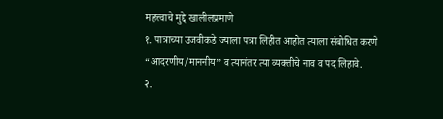महत्त्वाचे मुद्दे खालीलप्रमाणे
१. पात्राच्या उजवीकडे ज्याला पत्रा लिहीत आहोत त्याला संबोधित करणे “आदरणीय/माननीय” व त्यानंतर त्या व्यक्तीचे नाव व पद लिहावे.
२.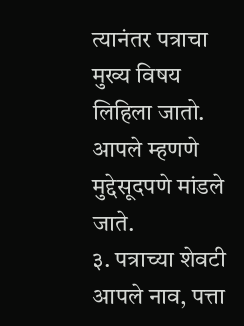त्यानंतर पत्राचा मुख्य विषय लिहिला जातो. आपले म्हणणे मुद्देसूदपणे मांडले जाते.
३. पत्राच्या शेवटी आपले नाव, पत्ता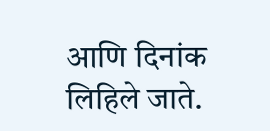आणि दिनांक लिहिले जाते.